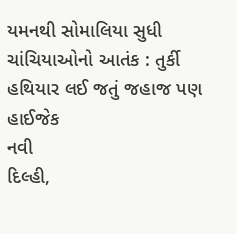યમનથી સોમાલિયા સુધી ચાંચિયાઓનો આતંક : તુર્કી હથિયાર લઈ જતું જહાજ પણ હાઈજેક
નવી
દિલ્હી,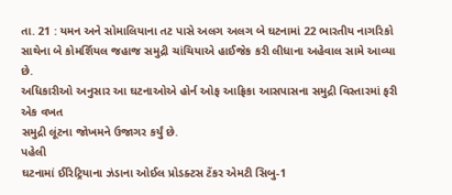તા. 21 : યમન અને સોમાલિયાના તટ પાસે અલગ અલગ બે ઘટનામાં 22 ભારતીય નાગરિકો
સાથેના બે કોમર્શિયલ જહાજ સમુદ્રી ચાંચિયાએ હાઈજેક કરી લીધાના અહેવાલ સામે આવ્યા છે.
અધિકારીઓ અનુસાર આ ઘટનાઓએ હોર્ન ઓફ આફ્રિકા આસપાસના સમુદ્રી વિસ્તારમાં ફરી એક વખત
સમુદ્રી લૂંટના જોખમને ઉજાગર કર્યું છે.
પહેલી
ઘટનામાં ઈરિટ્રિયાના ઝંડાના ઓઈલ પ્રોડક્ટસ ટેંકર એમટી સિબુ-1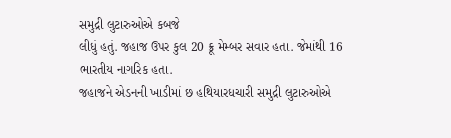સમુદ્રી લુટારુઓએ કબજે
લીધું હતું. જહાજ ઉપર કુલ 20 ક્રૂ મેમ્બર સવાર હતા. જેમાંથી 16 ભારતીય નાગરિક હતા.
જહાજને એડનની ખાડીમાં છ હથિયારધચારી સમુદ્રી લુટારુઓએ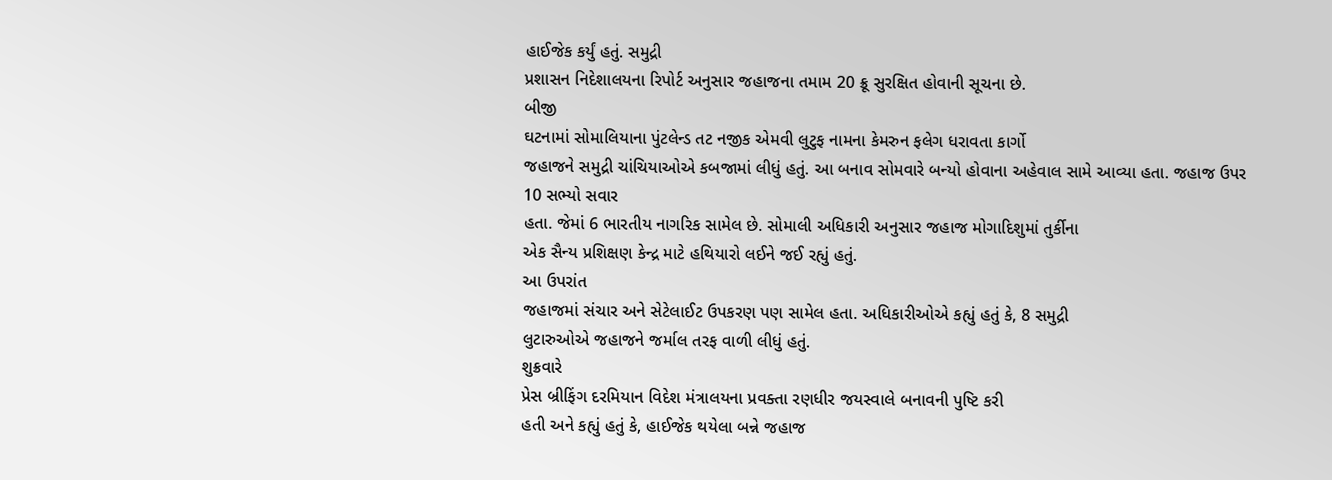હાઈજેક કર્યું હતું. સમુદ્રી
પ્રશાસન નિદેશાલયના રિપોર્ટ અનુસાર જહાજના તમામ 20 ક્રૂ સુરક્ષિત હોવાની સૂચના છે.
બીજી
ઘટનામાં સોમાલિયાના પુંટલેન્ડ તટ નજીક એમવી લુટુફ નામના કેમરુન ફલેગ ધરાવતા કાર્ગો
જહાજને સમુદ્રી ચાંચિયાઓએ કબજામાં લીધું હતું. આ બનાવ સોમવારે બન્યો હોવાના અહેવાલ સામે આવ્યા હતા. જહાજ ઉપર 10 સભ્યો સવાર
હતા. જેમાં 6 ભારતીય નાગરિક સામેલ છે. સોમાલી અધિકારી અનુસાર જહાજ મોગાદિશુમાં તુર્કીના
એક સૈન્ય પ્રશિક્ષણ કેન્દ્ર માટે હથિયારો લઈને જઈ રહ્યું હતું.
આ ઉપરાંત
જહાજમાં સંચાર અને સેટેલાઈટ ઉપકરણ પણ સામેલ હતા. અધિકારીઓએ કહ્યું હતું કે, 8 સમુદ્રી
લુટારુઓએ જહાજને જર્માલ તરફ વાળી લીધું હતું.
શુક્રવારે
પ્રેસ બ્રીફિંગ દરમિયાન વિદેશ મંત્રાલયના પ્રવક્તા રણધીર જયસ્વાલે બનાવની પુષ્ટિ કરી
હતી અને કહ્યું હતું કે, હાઈજેક થયેલા બન્ને જહાજ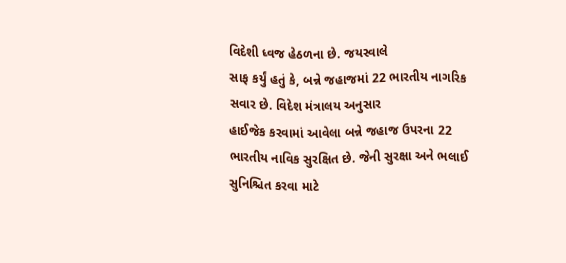વિદેશી ધ્વજ હેઠળના છે. જયસ્વાલે
સાફ કર્યું હતું કે, બન્ને જહાજમાં 22 ભારતીય નાગરિક સવાર છે. વિદેશ મંત્રાલય અનુસાર
હાઈજેક કરવામાં આવેલા બન્ને જહાજ ઉપરના 22
ભારતીય નાવિક સુરક્ષિત છે. જેની સુરક્ષા અને ભલાઈ સુનિશ્ચિત કરવા માટે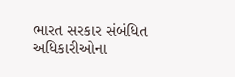ભારત સરકાર સંબંધિત
અધિકારીઓના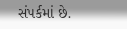સંપર્કમાં છે.